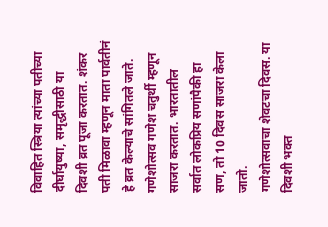विवाहित स्त्रिया त्यांच्या पतीच्या दीर्घायुष्या, समृद्धीसाठी या दिवशी व्रत पूजा करतात. शंकर पती मिळावा म्हणून माता पार्वतीनं हे व्रत केल्याचे सांगितले जाते.
गणेशोत्सव गणेश चतुर्थी म्हणून साजरा करतात. भारतातील सर्वात लोकप्रिय सणांपैकी हा सण, तो 10 दिवस साजरा केला जातो.
गणेशोत्सवाचा शेवटचा दिवस. या दिवशी भक्त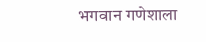भगवान गणेशाला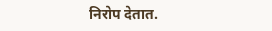निरोप देतात.